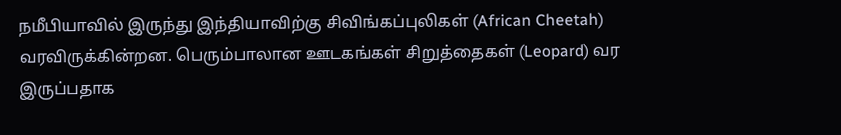நமீபியாவில் இருந்து இந்தியாவிற்கு சிவிங்கப்புலிகள் (African Cheetah) வரவிருக்கின்றன. பெரும்பாலான ஊடகங்கள் சிறுத்தைகள் (Leopard) வர இருப்பதாக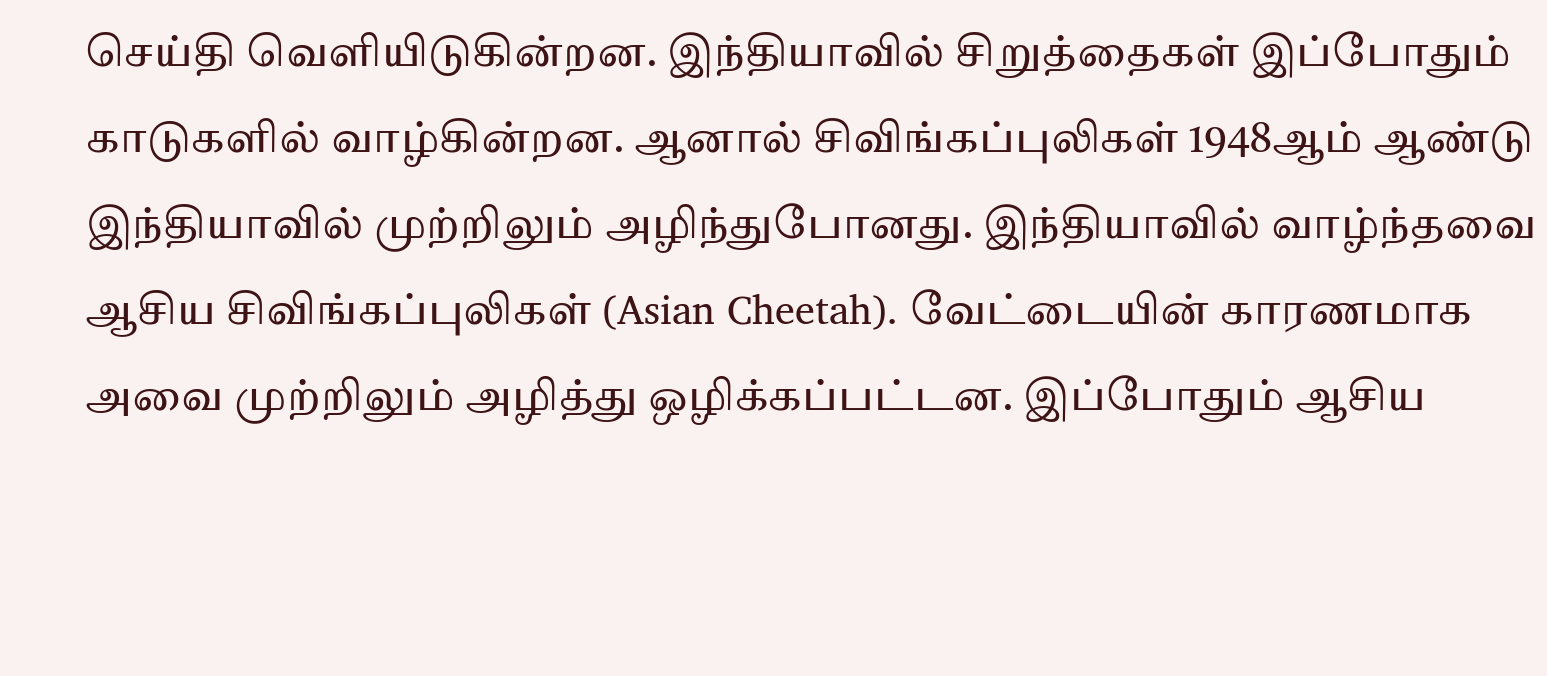செய்தி வெளியிடுகின்றன. இந்தியாவில் சிறுத்தைகள் இப்போதும் காடுகளில் வாழ்கின்றன. ஆனால் சிவிங்கப்புலிகள் 1948ஆம் ஆண்டு இந்தியாவில் முற்றிலும் அழிந்துபோனது. இந்தியாவில் வாழ்ந்தவை ஆசிய சிவிங்கப்புலிகள் (Asian Cheetah). வேட்டையின் காரணமாக அவை முற்றிலும் அழித்து ஒழிக்கப்பட்டன. இப்போதும் ஆசிய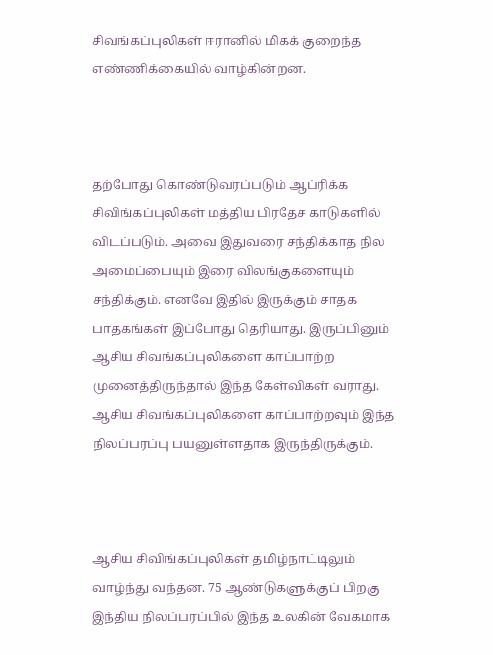சிவங்கப்புலிகள் ஈரானில் மிகக் குறைந்த எண்ணிக்கையில் வாழ்கின்றன.



தற்போது கொண்டுவரப்படும் ஆப்ரிக்க சிவிங்கப்புலிகள் மத்திய பிரதேச காடுகளில் விடப்படும். அவை இதுவரை சந்திக்காத நில அமைப்பையும் இரை விலங்குகளையும் சந்திக்கும். எனவே இதில் இருக்கும் சாதக பாதகங்கள் இப்போது தெரியாது. இருப்பினும் ஆசிய சிவங்கப்புலிகளை காப்பாற்ற முனைத்திருந்தால் இந்த கேள்விகள் வராது. ஆசிய சிவங்கப்புலிகளை காப்பாற்றவும் இந்த நிலப்பரப்பு பயனுள்ளதாக இருந்திருக்கும்.



ஆசிய சிவிங்கப்புலிகள் தமிழ்நாட்டிலும் வாழ்ந்து வந்தன. 75 ஆண்டுகளுக்குப் பிறகு இந்திய நிலப்பரப்பில் இந்த உலகின் வேகமாக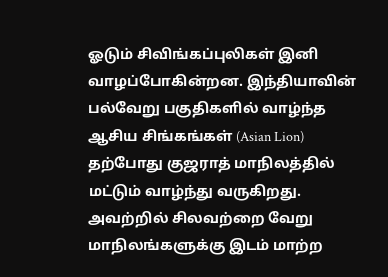ஓடும் சிவிங்கப்புலிகள் இனி வாழப்போகின்றன. இந்தியாவின் பல்வேறு பகுதிகளில் வாழ்ந்த ஆசிய சிங்கங்கள் (Asian Lion) தற்போது குஜராத் மாநிலத்தில் மட்டும் வாழ்ந்து வருகிறது. அவற்றில் சிலவற்றை வேறு மாநிலங்களுக்கு இடம் மாற்ற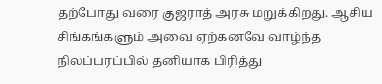தற்போது வரை குஜராத் அரசு மறுக்கிறது. ஆசிய சிங்கங்களும் அவை ஏற்கனவே வாழ்ந்த நிலப்பரப்பில் தனியாக பிரித்து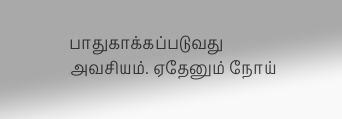பாதுகாக்கப்படுவது அவசியம். ஏதேனும் நோய்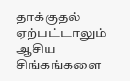தாக்குதல் ஏற்பட்டாலும் ஆசிய சிங்கங்களை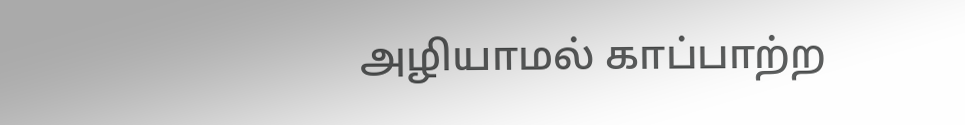அழியாமல் காப்பாற்ற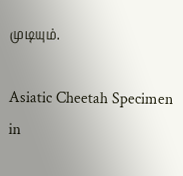முடியும்.

Asiatic Cheetah Specimen in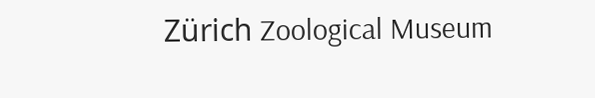Zürich Zoological Museum